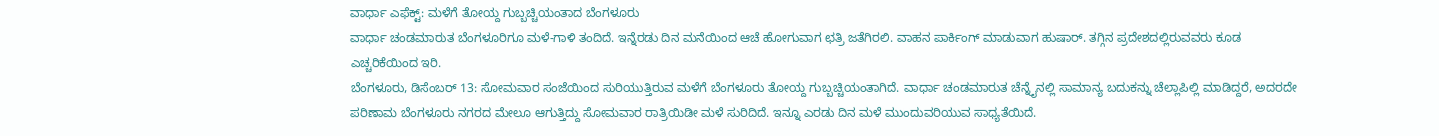ವಾರ್ಧಾ ಎಫೆಕ್ಟ್: ಮಳೆಗೆ ತೋಯ್ದ ಗುಬ್ಬಚ್ಚಿಯಂತಾದ ಬೆಂಗಳೂರು
ವಾರ್ಧಾ ಚಂಡಮಾರುತ ಬೆಂಗಳೂರಿಗೂ ಮಳೆ-ಗಾಳಿ ತಂದಿದೆ. ಇನ್ನೆರಡು ದಿನ ಮನೆಯಿಂದ ಆಚೆ ಹೋಗುವಾಗ ಛತ್ರಿ ಜತೆಗಿರಲಿ. ವಾಹನ ಪಾರ್ಕಿಂಗ್ ಮಾಡುವಾಗ ಹುಷಾರ್. ತಗ್ಗಿನ ಪ್ರದೇಶದಲ್ಲಿರುವವರು ಕೂಡ ಎಚ್ಚರಿಕೆಯಿಂದ ಇರಿ.
ಬೆಂಗಳೂರು, ಡಿಸೆಂಬರ್ 13: ಸೋಮವಾರ ಸಂಜೆಯಿಂದ ಸುರಿಯುತ್ತಿರುವ ಮಳೆಗೆ ಬೆಂಗಳೂರು ತೋಯ್ದ ಗುಬ್ಬಚ್ಚಿಯಂತಾಗಿದೆ. ವಾರ್ಧಾ ಚಂಡಮಾರುತ ಚೆನ್ನೈನಲ್ಲಿ ಸಾಮಾನ್ಯ ಬದುಕನ್ನು ಚೆಲ್ಲಾಪಿಲ್ಲಿ ಮಾಡಿದ್ದರೆ, ಅದರದೇ ಪರಿಣಾಮ ಬೆಂಗಳೂರು ನಗರದ ಮೇಲೂ ಆಗುತ್ತಿದ್ದು ಸೋಮವಾರ ರಾತ್ರಿಯಿಡೀ ಮಳೆ ಸುರಿದಿದೆ. ಇನ್ನೂ ಎರಡು ದಿನ ಮಳೆ ಮುಂದುವರಿಯುವ ಸಾಧ್ಯತೆಯಿದೆ.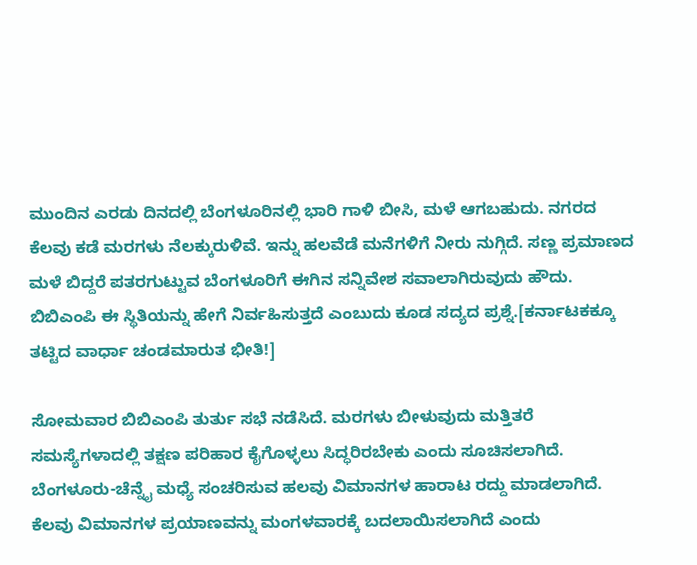ಮುಂದಿನ ಎರಡು ದಿನದಲ್ಲಿ ಬೆಂಗಳೂರಿನಲ್ಲಿ ಭಾರಿ ಗಾಳಿ ಬೀಸಿ, ಮಳೆ ಆಗಬಹುದು. ನಗರದ ಕೆಲವು ಕಡೆ ಮರಗಳು ನೆಲಕ್ಕುರುಳಿವೆ. ಇನ್ನು ಹಲವೆಡೆ ಮನೆಗಳಿಗೆ ನೀರು ನುಗ್ಗಿದೆ. ಸಣ್ಣ ಪ್ರಮಾಣದ ಮಳೆ ಬಿದ್ದರೆ ಪತರಗುಟ್ಟುವ ಬೆಂಗಳೂರಿಗೆ ಈಗಿನ ಸನ್ನಿವೇಶ ಸವಾಲಾಗಿರುವುದು ಹೌದು. ಬಿಬಿಎಂಪಿ ಈ ಸ್ಥಿತಿಯನ್ನು ಹೇಗೆ ನಿರ್ವಹಿಸುತ್ತದೆ ಎಂಬುದು ಕೂಡ ಸದ್ಯದ ಪ್ರಶ್ನೆ.[ಕರ್ನಾಟಕಕ್ಕೂ ತಟ್ಟಿದ ವಾರ್ಧಾ ಚಂಡಮಾರುತ ಭೀತಿ!]

ಸೋಮವಾರ ಬಿಬಿಎಂಪಿ ತುರ್ತು ಸಭೆ ನಡೆಸಿದೆ. ಮರಗಳು ಬೀಳುವುದು ಮತ್ತಿತರೆ ಸಮಸ್ಯೆಗಳಾದಲ್ಲಿ ತಕ್ಷಣ ಪರಿಹಾರ ಕೈಗೊಳ್ಳಲು ಸಿದ್ಧರಿರಬೇಕು ಎಂದು ಸೂಚಿಸಲಾಗಿದೆ. ಬೆಂಗಳೂರು-ಚೆನ್ನೈ ಮಧ್ಯೆ ಸಂಚರಿಸುವ ಹಲವು ವಿಮಾನಗಳ ಹಾರಾಟ ರದ್ದು ಮಾಡಲಾಗಿದೆ. ಕೆಲವು ವಿಮಾನಗಳ ಪ್ರಯಾಣವನ್ನು ಮಂಗಳವಾರಕ್ಕೆ ಬದಲಾಯಿಸಲಾಗಿದೆ ಎಂದು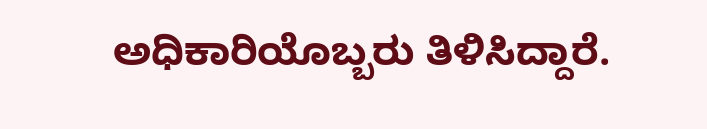ಅಧಿಕಾರಿಯೊಬ್ಬರು ತಿಳಿಸಿದ್ದಾರೆ.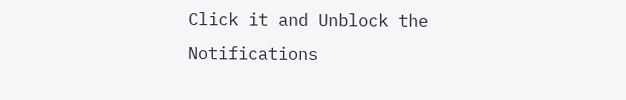Click it and Unblock the Notifications